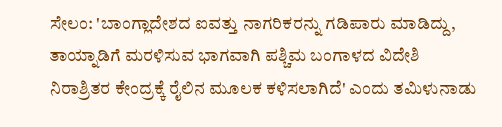ಸೇಲಂ: 'ಬಾಂಗ್ಲಾದೇಶದ ಐವತ್ತು ನಾಗರಿಕರನ್ನು ಗಡಿಪಾರು ಮಾಡಿದ್ದು, ತಾಯ್ನಾಡಿಗೆ ಮರಳಿಸುವ ಭಾಗವಾಗಿ ಪಶ್ಚಿಮ ಬಂಗಾಳದ ವಿದೇಶಿ ನಿರಾಶ್ರಿತರ ಕೇಂದ್ರಕ್ಕೆ ರೈಲಿನ ಮೂಲಕ ಕಳಿಸಲಾಗಿದೆ' ಎಂದು ತಮಿಳುನಾಡು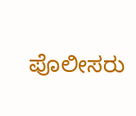ಪೊಲೀಸರು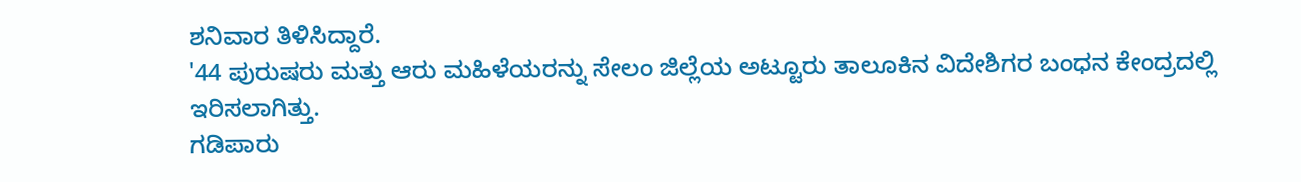ಶನಿವಾರ ತಿಳಿಸಿದ್ದಾರೆ.
'44 ಪುರುಷರು ಮತ್ತು ಆರು ಮಹಿಳೆಯರನ್ನು ಸೇಲಂ ಜಿಲ್ಲೆಯ ಅಟ್ಟೂರು ತಾಲೂಕಿನ ವಿದೇಶಿಗರ ಬಂಧನ ಕೇಂದ್ರದಲ್ಲಿ ಇರಿಸಲಾಗಿತ್ತು.
ಗಡಿಪಾರು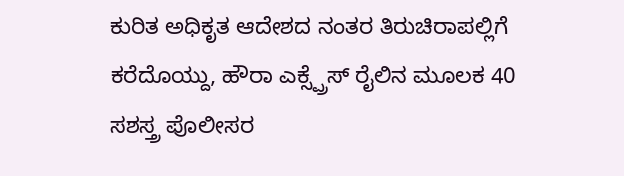ಕುರಿತ ಅಧಿಕೃತ ಆದೇಶದ ನಂತರ ತಿರುಚಿರಾಪಲ್ಲಿಗೆ ಕರೆದೊಯ್ದು, ಹೌರಾ ಎಕ್ಸ್ಪ್ರೆಸ್ ರೈಲಿನ ಮೂಲಕ 40 ಸಶಸ್ತ್ರ ಪೊಲೀಸರ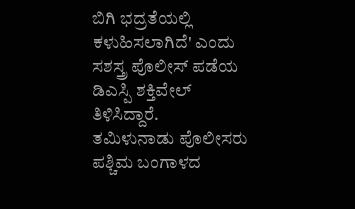ಬಿಗಿ ಭದ್ರತೆಯಲ್ಲಿ ಕಳುಹಿಸಲಾಗಿದೆ' ಎಂದು ಸಶಸ್ತ್ರ ಪೊಲೀಸ್ ಪಡೆಯ ಡಿಎಸ್ಪಿ ಶಕ್ತಿವೇಲ್ ತಿಳಿಸಿದ್ದಾರೆ.
ತಮಿಳುನಾಡು ಪೊಲೀಸರು ಪಶ್ಚಿಮ ಬಂಗಾಳದ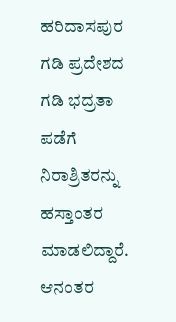ಹರಿದಾಸಪುರ ಗಡಿ ಪ್ರದೇಶದ ಗಡಿ ಭದ್ರತಾ ಪಡೆಗೆ ನಿರಾಶ್ರಿತರನ್ನು ಹಸ್ತಾಂತರ ಮಾಡಲಿದ್ದಾರೆ. ಆನಂತರ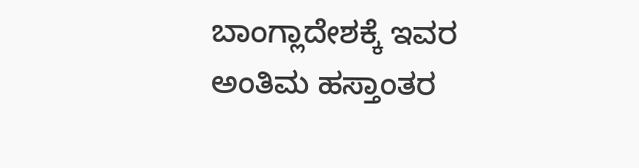ಬಾಂಗ್ಲಾದೇಶಕ್ಕೆ ಇವರ ಅಂತಿಮ ಹಸ್ತಾಂತರ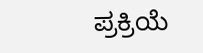ಪ್ರಕ್ರಿಯೆ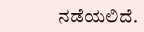ನಡೆಯಲಿದೆ.